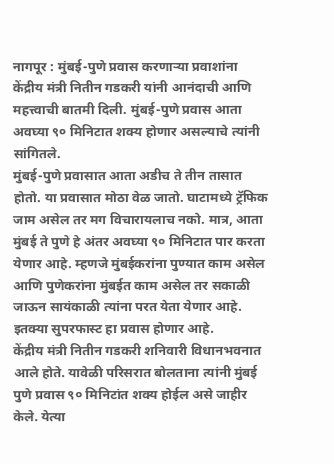नागपूर : मुंबई-पुणे प्रवास करणाऱ्या प्रवाशांना केंद्रीय मंत्री नितीन गडकरी यांनी आनंदाची आणि महत्त्वाची बातमी दिली. मुंबई-पुणे प्रवास आता अवघ्या ९० मिनिटात शक्य होणार असल्याचे त्यांनी सांगितले.
मुंबई-पुणे प्रवासात आता अडीच ते तीन तासात होतो. या प्रवासात मोठा वेळ जातो. घाटामध्ये ट्रॅफिक जाम असेल तर मग विचारायलाच नको. मात्र, आता मुंबई ते पुणे हे अंतर अवघ्या ९० मिनिटात पार करता येणार आहे. म्हणजे मुंबईकरांना पुण्यात काम असेल आणि पुणेकरांना मुंबईत काम असेल तर सकाळी जाऊन सायंकाळी त्यांना परत येता येणार आहे. इतक्या सुपरफास्ट हा प्रवास होणार आहे.
केंद्रीय मंत्री नितीन गडकरी शनिवारी विधानभवनात आले होते. यावेळी परिसरात बोलताना त्यांनी मुंबई पुणे प्रवास ९० मिनिटांत शक्य होईल असे जाहीर केले. येत्या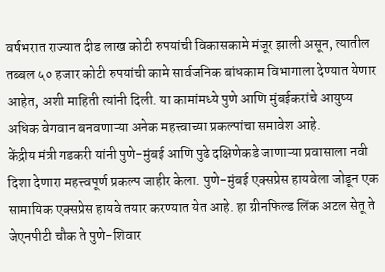वर्षभरात राज्यात दीड लाख कोटी रुपयांची विकासकामे मंजूर झाली असून, त्यातील तब्बल ५० हजार कोटी रुपयांची कामे सार्वजनिक बांधकाम विभागाला देण्यात येणार आहेत, अशी माहिती त्यांनी दिली. या कामांमध्ये पुणे आणि मुंबईकरांचे आयुष्य अधिक वेगवान बनवणाऱ्या अनेक महत्त्वाच्या प्रकल्पांचा समावेश आहे.
केंद्रीय मंत्री गडकरी यांनी पुणे-मुंबई आणि पुढे दक्षिणेकडे जाणाऱ्या प्रवासाला नवी दिशा देणारा महत्त्वपूर्ण प्रकल्प जाहीर केला. पुणे-मुंबई एक्सप्रेस हायवेला जोडून एक सामायिक एक्सप्रेस हायवे तयार करण्यात येत आहे. हा ग्रीनफिल्ड लिंक अटल सेतू ते जेएनपीटी चौक ते पुणे-शिवार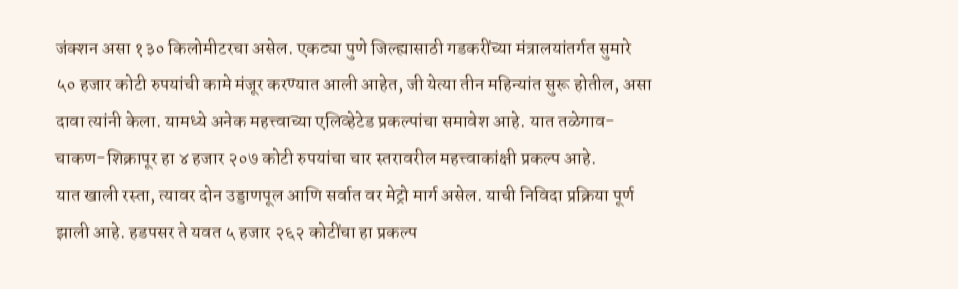जंक्शन असा १३० किलोमीटरचा असेल. एकट्या पुणे जिल्ह्यासाठी गडकरींच्या मंत्रालयांतर्गत सुमारे ५० हजार कोटी रुपयांची कामे मंजूर करण्यात आली आहेत, जी येत्या तीन महिन्यांत सुरू होतील, असा दावा त्यांनी केला. यामध्ये अनेक महत्त्वाच्या एलिव्हेटेड प्रकल्पांचा समावेश आहे. यात तळेगाव-चाकण-शिक्रापूर हा ४ हजार २०७ कोटी रुपयांचा चार स्तरावरील महत्त्वाकांक्षी प्रकल्प आहे.
यात खाली रस्ता, त्यावर दोन उड्डाणपूल आणि सर्वात वर मेट्रो मार्ग असेल. याची निविदा प्रक्रिया पूर्ण झाली आहे. हडपसर ते यवत ५ हजार २६२ कोटींचा हा प्रकल्प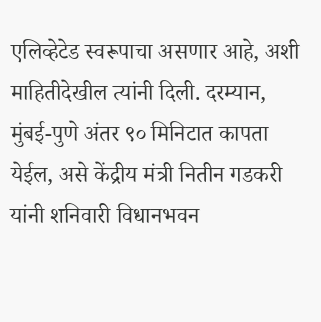एलिव्हेटेड स्वरूपाचा असणार आहे, अशी माहितीदेखील त्यांनी दिली. दरम्यान, मुंबई-पुणे अंतर ९० मिनिटात कापता येईल, असे केंद्रीय मंत्री नितीन गडकरी यांनी शनिवारी विधानभवन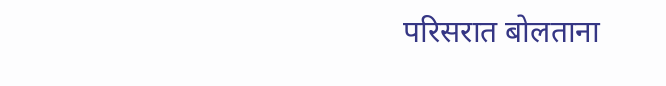परिसरात बोलताना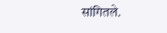सांगितले.